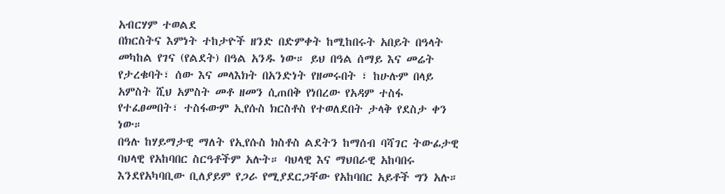አብርሃም ተወልደ
በክርስትና እምነት ተከታዮች ዘንድ በድምቀት ከሚከበሩት አበይት በዓላት መካከል የገና (የልደት) በዓል አንዱ ነው። ይህ በዓል ሰማይ እና መሬት የታረቁባት፣ ሰው እና መላእክት በአንድነት የዘመሩበት ፣ ከሁሉም በላይ አምስት ሺህ አምስት መቶ ዘመን ሲጠበቅ የነበረው የአዳም ተስፋ የተፈፀመበት፣ ተስፋውም ኢየሱስ ክርስቶስ የተወለደበት ታላቅ የደስታ ቀን ነው።
በዓሉ ከሃይማታዊ ማለት የኢየሱስ ክስቶስ ልደትን ከማሰብ ባሻገር ትውፊታዊ ባህላዊ የአከባበር ስርዓቶችም አሉት። ባህላዊ እና ማህበራዊ አከባበሩ እንደየአካባቢው ቢለያይም የጋራ የሚያደርጋቸው የአከባበር አይቶች ግን አሉ።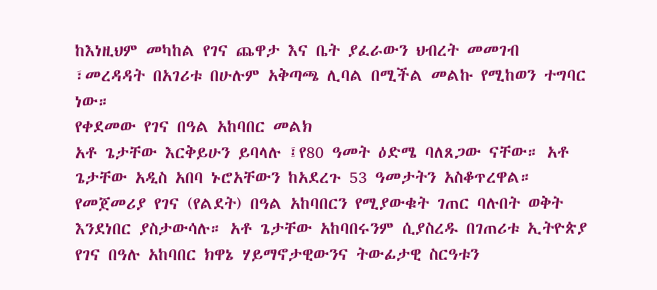ከእነዚህም መካከል የገና ጨዋታ እና ቤት ያፈራውን ህብረት መመገብ ፣መረዳዳት በአገሪቱ በሁሉም አቅጣጫ ሊባል በሚችል መልኩ የሚከወን ተግባር ነው።
የቀደመው የገና በዓል አከባበር መልክ
አቶ ጌታቸው እርቅይሁን ይባላሉ ፤የ80 ዓመት ዕድሜ ባለጸጋው ናቸው። አቶ ጌታቸው አዲስ አበባ ኑሮአቸውን ከአደረጉ 53 ዓመታትን አስቆጥረዋል። የመጀመሪያ የገና (የልደት) በዓል አከባበርን የሚያውቁት ገጠር ባሉበት ወቅት እንደነበር ያስታውሳሉ። አቶ ጌታቸው አከባበሩንም ሲያስረዱ በገጠሪቱ ኢትዮጵያ የገና በዓሉ አከባበር ክዋኔ ሃይማኖታዊውንና ትውፊታዊ ስርዓቱን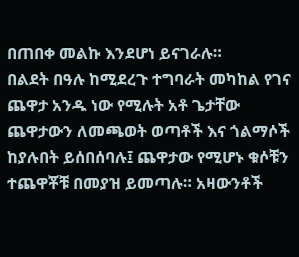በጠበቀ መልኩ እንደሆነ ይናገራሉ።
በልደት በዓሉ ከሚደረጉ ተግባራት መካከል የገና ጨዋታ አንዱ ነው የሚሉት አቶ ጌታቸው ጨዋታውን ለመጫወት ወጣቶች እና ጎልማሶች ከያሉበት ይሰበሰባሉ፤ ጨዋታው የሚሆኑ ቁሶቹን ተጨዋቾቹ በመያዝ ይመጣሉ። አዛውንቶች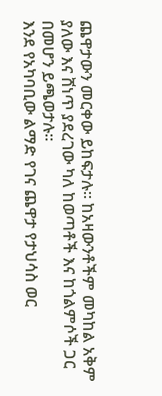ጨዋታውን መርቀው ይከፍታሉ። ከአዛውንቶችም መካከል አቅም ያለው እና ሸነጥ ያደረገው ካለ ከወጣቶች እና ከጎልምሶች ጋር በመሆን ይጫወታሉ።
እንደ የአካባቢው ልማድ የገና ጨዋታ የታህሳስ ወር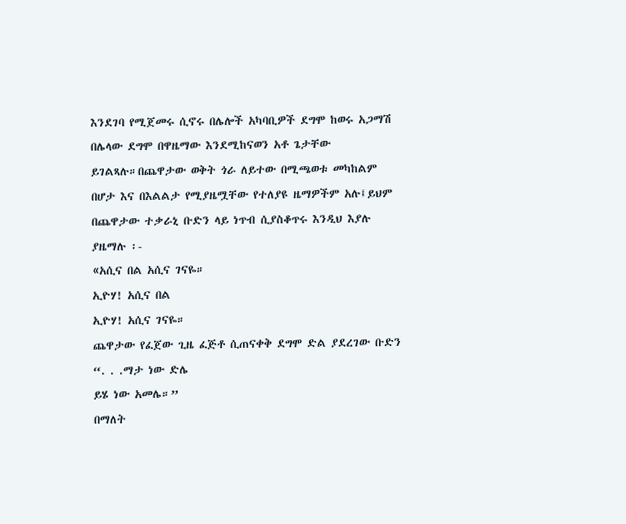እንደገባ የሚጀመሩ ሲኖሩ በሌሎች አካባቢዎች ደግሞ ከወሩ አጋማሽ በሌላው ደግሞ በዋዜማው እንደሚከናወን አቶ ጌታቸው ይገልጻሉ።በጨዋታው ወቅት ጎራ ለይተው በሚጫወቱ መካከልም በሆታ እና በእልልታ የሚያዜሟቸው የተለያዩ ዜማዎችም አሉ፤ይህም በጨዋታው ተቃራኒ ቡድን ላይ ነጥብ ሲያስቆጥሩ እንዲህ እያሉ ያዜማሉ ፡-
«አሲና በል አሲና ገናዬ።
ኢዮሃ! አሲና በል
ኢዮሃ! አሲና ገናዬ።
ጨዋታው የፈጀው ጊዜ ፈጅቶ ሲጠናቀቅ ደግሞ ድል ያደረገው ቡድን
“. . .ማታ ነው ድሌ
ይሄ ነው አመሌ።”
በማለት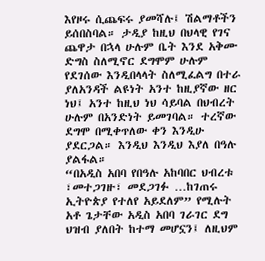እየዞሩ ሲጨፍሩ ያመሻሉ፤ ሽልማቶችን ይሰበስባል። ታዲያ ከዚህ በህላዊ የገና ጨዋታ በኋላ ሁሉም ቤት እንደ አቅሙ ድግስ ስለሚኖር ደግሞም ሁሉም የደገሰው እንዲበላላት ስለሚፈልግ በተራ ያለአንዳች ልዩነት አንተ ከዚያኛው ዘር ነህ፤ አንተ ከዚህ ነህ ሳይባል በህብረት ሁሉም በአንድነት ይመገባል። ተረኛው ደግሞ በሚቀጥለው ቀን እንዲሁ ያደርጋል። እንዲህ እንዲህ እያለ በዓሉ ያልፋል።
“በአዲስ አበባ የበዓሉ አከባበር ህብረቱ ፣መተጋገዙ፣ መደጋገፉ …ከገጠሩ ኢትዮጵያ የተለየ አይደለም” የሚሉት አቶ ጌታቸው አዲስ አበባ ገራገር ደግ ህዝብ ያለበት ከተማ መሆኗን፤ ለዚህም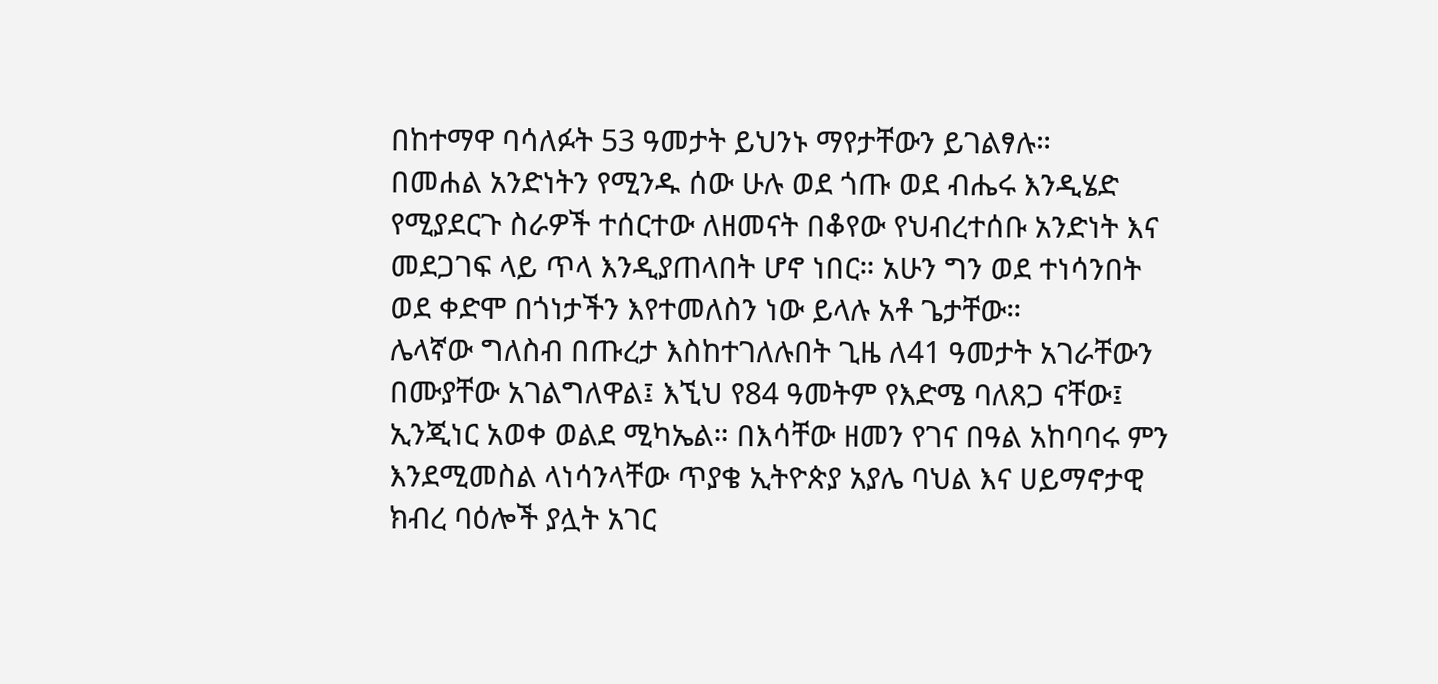በከተማዋ ባሳለፉት 53 ዓመታት ይህንኑ ማየታቸውን ይገልፃሉ።
በመሐል አንድነትን የሚንዱ ሰው ሁሉ ወደ ጎጡ ወደ ብሔሩ እንዲሄድ የሚያደርጉ ስራዎች ተሰርተው ለዘመናት በቆየው የህብረተሰቡ አንድነት እና መደጋገፍ ላይ ጥላ እንዲያጠላበት ሆኖ ነበር። አሁን ግን ወደ ተነሳንበት ወደ ቀድሞ በጎነታችን እየተመለስን ነው ይላሉ አቶ ጌታቸው።
ሌላኛው ግለስብ በጡረታ እስከተገለሉበት ጊዜ ለ41 ዓመታት አገራቸውን በሙያቸው አገልግለዋል፤ እኚህ የ84 ዓመትም የእድሜ ባለጸጋ ናቸው፤ ኢንጂነር አወቀ ወልደ ሚካኤል። በእሳቸው ዘመን የገና በዓል አከባባሩ ምን እንደሚመስል ላነሳንላቸው ጥያቄ ኢትዮጵያ አያሌ ባህል እና ሀይማኖታዊ ክብረ ባዕሎች ያሏት አገር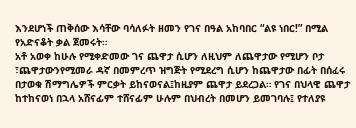እንደሆነች ጠቅሰው እሳቸው ባሳለፉት ዘመን የገና በዓል አከባበር “ልዩ ነበር!” በሚል የአድናቆት ቃል ጀመሩት።
አቶ አወቀ ከሁሉ የሚቀድመው ገና ጨዋታ ሲሆን ለዚህም ለጨዋታው የሚሆን ቦታ ፣ጨዋታውንየሚመራ ዳኛ በመምረጥ ዝግጅት የሚደረግ ሲሆን ከጨዋታው በፊት በሰፈሩ በታወቁ ሽማግሌዎች ምርቃት ይከናወናል፤ከዚያም ጨዋታ ይደረጋል። የገና በህላዊ ጨዋታ ከተከናወነ በኋላ አሸናፊም ተሸናፊም ሁሉም በህብረት በመሆን ይመገባሉ፤ የተለያዩ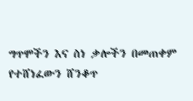ግጥሞችን እና ስነ ቃሎችን በመጠቀም የተሸነፈውን ሸንቆጥ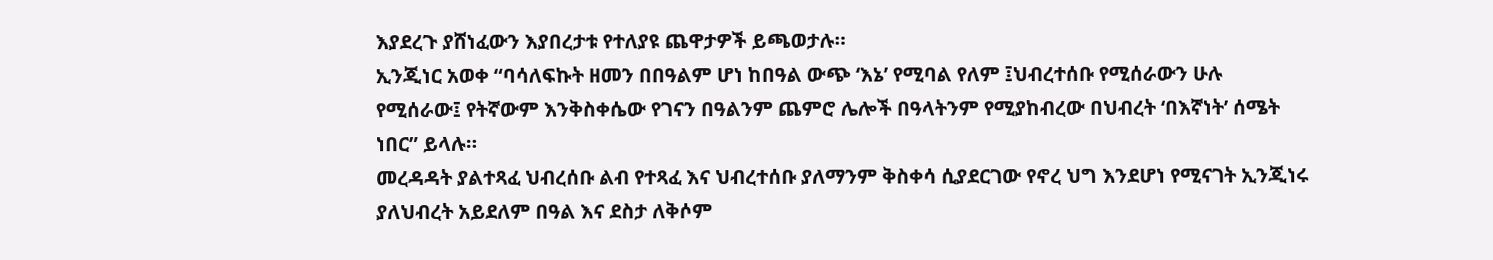እያደረጉ ያሸነፈውን እያበረታቱ የተለያዩ ጨዋታዎች ይጫወታሉ።
ኢንጂነር አወቀ “ባሳለፍኩት ዘመን በበዓልም ሆነ ከበዓል ውጭ ‘እኔ’ የሚባል የለም ፤ህብረተሰቡ የሚሰራውን ሁሉ የሚሰራው፤ የትኛውም እንቅስቀሴው የገናን በዓልንም ጨምሮ ሌሎች በዓላትንም የሚያከብረው በህብረት ‘በእኛነት’ ሰሜት ነበር” ይላሉ።
መረዳዳት ያልተጻፈ ህብረሰቡ ልብ የተጻፈ እና ህብረተሰቡ ያለማንም ቅስቀሳ ሲያደርገው የኖረ ህግ እንደሆነ የሚናገት ኢንጂነሩ ያለህብረት አይደለም በዓል እና ደስታ ለቅሶም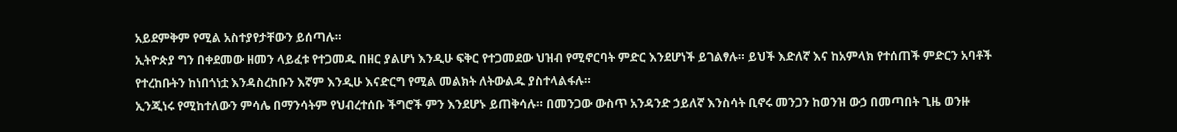አይደምቅም የሚል አስተያየታቸውን ይሰጣሉ።
ኢትዮጵያ ግን በቀደመው ዘመን ላይፈቱ የተጋመዱ በዘር ያልሆነ እንዲሁ ፍቅር የተጋመደው ህዝብ የሚኖርባት ምድር እንደሆነች ይገልፃሉ። ይህች እድለኛ እና ከአምላክ የተሰጠች ምድርን አባቶች የተረከቡትን ከነበጎነቷ እንዳስረከቡን እኛም እንዲሁ እናድርግ የሚል መልክት ለትውልዱ ያስተላልፋሉ።
ኢንጂነሩ የሚከተለውን ምሳሌ በማንሳትም የህብረተሰቡ ችግሮች ምን እንደሆኑ ይጠቅሳሉ። በመንጋው ውስጥ አንዳንድ ኃይለኛ እንስሳት ቢኖሩ መንጋን ከወንዝ ውኃ በመጣበት ጊዜ ወንዙ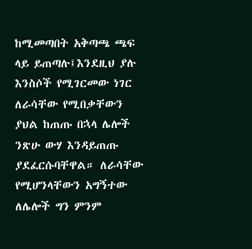ከሚመጣበት አቅጣጫ ጫፍ ላይ ይጠጣሉ፤እንደዚህ ያሉ እንስሶች የሚገርመው ነገር ለራሳቸው የሚበቃቸውን ያህል ከጠጡ በኋላ ሌሎች ንጽሁ ውሃ እንዳይጠጡ ያደፈርሱባቸዋል። ለራሳቸው የሚሆንላቸውን አግኝተው ለሌሎች ግን ምንም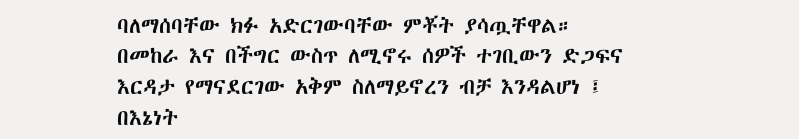ባለማሰባቸው ክፉ አድርገውባቸው ምቾት ያሳጧቸዋል።
በመከራ እና በችግር ውስጥ ለሚኖሩ ሰዎች ተገቢውን ድጋፍና እርዳታ የማናደርገው አቅም ስለማይኖረን ብቻ እንዳልሆነ ፤ በእኔነት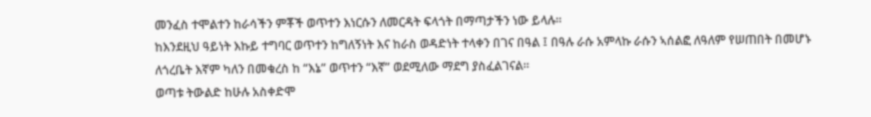መንፈስ ተሞልተን ከራሳችን ምቾች ወጥተን እነርሱን ለመርዳት ፍላጎት በማጣታችን ነው ይላሉ።
ከእንደዚህ ዓይነት እኩይ ተግባር ወጥተን ከግለኝነት እና ከራስ ወዳድነት ተላቀን በገና በዓል ፤ በዓሉ ራሱ አምላኩ ራሱን ኣሰልፎ ለዓለም የሠጠበት በመሆኑ ለጎረቤት እኛም ካለን በመቁረስ ከ “እኔ” ወጥተን “እኛ” ወደሚለው ማደግ ያስፈልገናል።
ወጣቱ ትውልድ ከሁሉ አስቀድሞ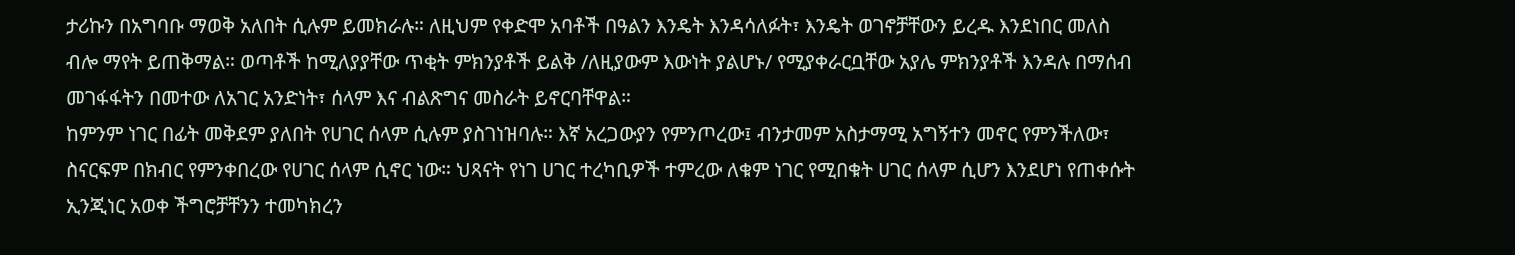ታሪኩን በአግባቡ ማወቅ አለበት ሲሉም ይመክራሉ። ለዚህም የቀድሞ አባቶች በዓልን እንዴት እንዳሳለፉት፣ እንዴት ወገኖቻቸውን ይረዱ እንደነበር መለስ ብሎ ማየት ይጠቅማል። ወጣቶች ከሚለያያቸው ጥቂት ምክንያቶች ይልቅ /ለዚያውም እውነት ያልሆኑ/ የሚያቀራርቧቸው አያሌ ምክንያቶች እንዳሉ በማሰብ መገፋፋትን በመተው ለአገር አንድነት፣ ሰላም እና ብልጽግና መስራት ይኖርባቸዋል።
ከምንም ነገር በፊት መቅደም ያለበት የሀገር ሰላም ሲሉም ያስገነዝባሉ። እኛ አረጋውያን የምንጦረው፤ ብንታመም አስታማሚ አግኝተን መኖር የምንችለው፣ ስናርፍም በክብር የምንቀበረው የሀገር ሰላም ሲኖር ነው። ህጻናት የነገ ሀገር ተረካቢዎች ተምረው ለቁም ነገር የሚበቁት ሀገር ሰላም ሲሆን እንደሆነ የጠቀሱት ኢንጂነር አወቀ ችግሮቻቸንን ተመካክረን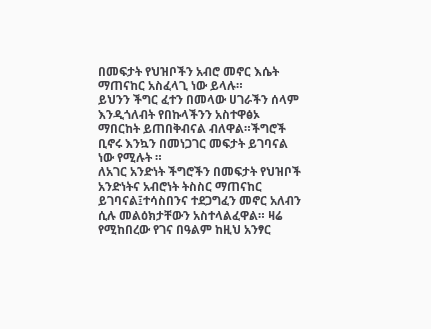በመፍታት የህዝቦችን አብሮ መኖር እሴት ማጠናከር አስፈላጊ ነው ይላሉ።
ይህንን ችግር ፈተን በመላው ሀገራችን ሰላም እንዲጎለብት የበኩላችንን አስተዋፅኦ ማበርከት ይጠበቅብናል ብለዋል።ችግሮች ቢኖሩ እንኳን በመነጋገር መፍታት ይገባናል ነው የሚሉት ።
ለአገር አንድነት ችግሮችን በመፍታት የህዝቦች አንድነትና አብሮነት ትስስር ማጠናከር ይገባናል፤ተሳስበንና ተደጋግፈን መኖር አለብን ሲሉ መልዕክታቸውን አስተላልፈዋል። ዛሬ የሚከበረው የገና በዓልም ከዚህ አንፃር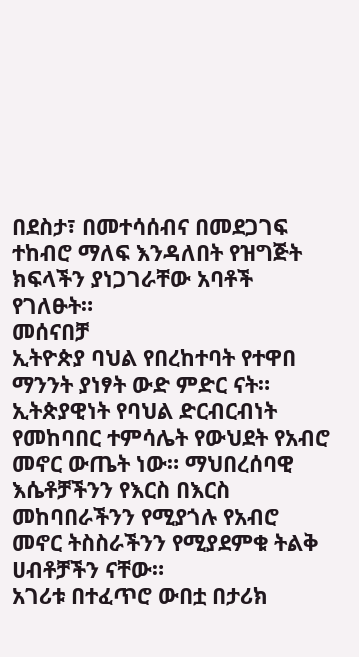በደስታ፣ በመተሳሰብና በመደጋገፍ ተከብሮ ማለፍ እንዳለበት የዝግጅት ክፍላችን ያነጋገራቸው አባቶች የገለፁት።
መሰናበቻ
ኢትዮጵያ ባህል የበረከተባት የተዋበ ማንንት ያነፃት ውድ ምድር ናት። ኢትጵያዊነት የባህል ድርብርብነት የመከባበር ተምሳሌት የውህደት የአብሮ መኖር ውጤት ነው። ማህበረሰባዊ እሴቶቻችንን የእርስ በእርስ መከባበራችንን የሚያጎሉ የአብሮ መኖር ትስስራችንን የሚያደምቁ ትልቅ ሀብቶቻችን ናቸው።
አገሪቱ በተፈጥሮ ውበቷ በታሪክ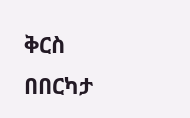ቅርስ በበርካታ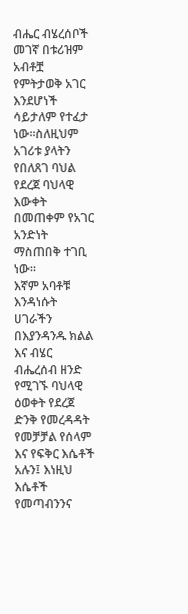ብሔር ብሄረሰቦች መገኛ በቱሪዝም አብቶቿ የምትታወቅ አገር እንደሆነች ሳይታለም የተፈታ ነው።ስለዚህም አገሪቱ ያላትን የበለጸገ ባህል የደረጀ ባህላዊ እውቀት በመጠቀም የአገር አንድነት ማስጠበቅ ተገቢ ነው።
እኛም አባቶቹ እንዳነሱት ሀገራችን በእያንዳንዱ ክልል እና ብሄር ብሔረሰብ ዘንድ የሚገኙ ባህላዊ ዕወቀት የደረጀ ድንቅ የመረዳዳት የመቻቻል የሰላም እና የፍቅር እሴቶች አሉን፤ እነዚህ እሴቶች የመጣብንንና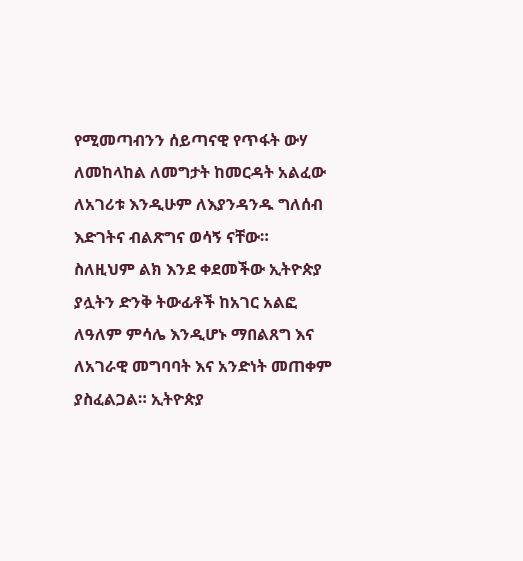የሚመጣብንን ሰይጣናዊ የጥፋት ውሃ ለመከላከል ለመግታት ከመርዳት አልፈው ለአገሪቱ እንዲሁም ለእያንዳንዱ ግለሰብ እድገትና ብልጽግና ወሳኝ ናቸው።
ስለዚህም ልክ እንደ ቀደመችው ኢትዮጵያ ያሏትን ድንቅ ትውፊቶች ከአገር አልፎ ለዓለም ምሳሌ እንዲሆኑ ማበልጸግ እና ለአገራዊ መግባባት እና አንድነት መጠቀም ያስፈልጋል። ኢትዮጵያ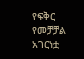የፍቅር የመቻቻል አገርነቷ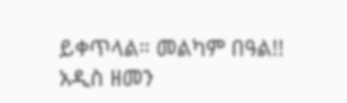ይቀጥላል። መልካም በዓል!!
አዲስ ዘመን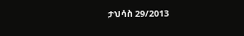ታህሳስ 29/2013